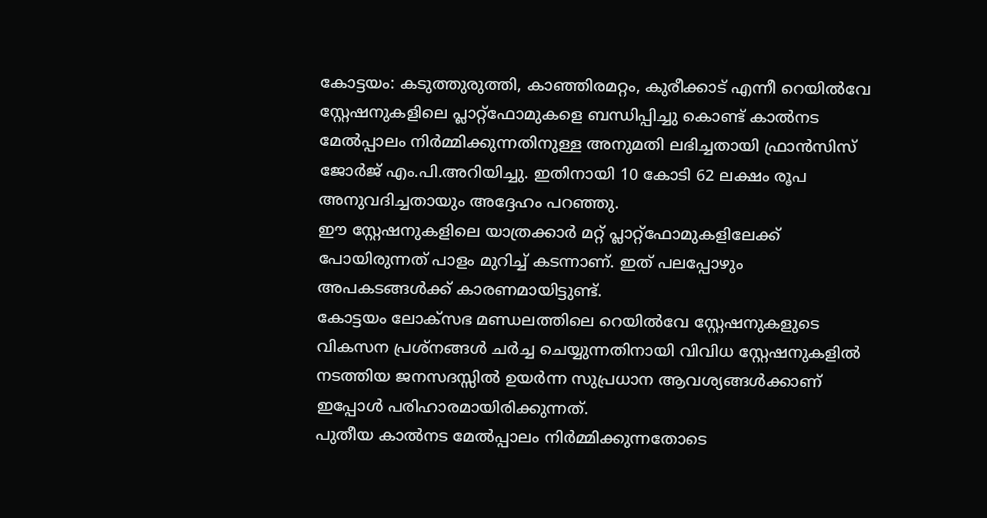കോട്ടയം: കടുത്തുരുത്തി, കാഞ്ഞിരമറ്റം, കുരീക്കാട് എന്നീ റെയിൽവേ സ്റ്റേഷനുകളിലെ പ്ലാറ്റ്ഫോമുകളെ ബന്ധിപ്പിച്ചു കൊണ്ട് കാൽനട മേൽപ്പാലം നിർമ്മിക്കുന്നതിനുള്ള അനുമതി ലഭിച്ചതായി ഫ്രാൻസിസ് ജോർജ് എം.പി.അറിയിച്ചു. ഇതിനായി 10 കോടി 62 ലക്ഷം രൂപ അനുവദിച്ചതായും അദ്ദേഹം പറഞ്ഞു.
ഈ സ്റ്റേഷനുകളിലെ യാത്രക്കാർ മറ്റ് പ്ലാറ്റ്ഫോമുകളിലേക്ക് പോയിരുന്നത് പാളം മുറിച്ച് കടന്നാണ്. ഇത് പലപ്പോഴും അപകടങ്ങൾക്ക് കാരണമായിട്ടുണ്ട്.
കോട്ടയം ലോക്സഭ മണ്ഡലത്തിലെ റെയിൽവേ സ്റ്റേഷനുകളുടെ വികസന പ്രശ്നങ്ങൾ ചർച്ച ചെയ്യുന്നതിനായി വിവിധ സ്റ്റേഷനുകളിൽ നടത്തിയ ജനസദസ്സിൽ ഉയർന്ന സുപ്രധാന ആവശ്യങ്ങൾക്കാണ് ഇപ്പോൾ പരിഹാരമായിരിക്കുന്നത്.
പുതീയ കാൽനട മേൽപ്പാലം നിർമ്മിക്കുന്നതോടെ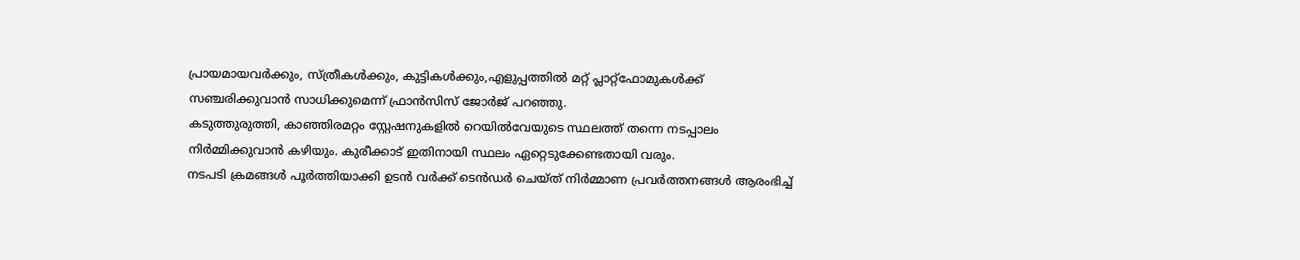പ്രായമായവർക്കും, സ്ത്രീകൾക്കും, കുട്ടികൾക്കും,എളുപ്പത്തിൽ മറ്റ് പ്ലാറ്റ്ഫോമുകൾക്ക് സഞ്ചരിക്കുവാൻ സാധിക്കുമെന്ന് ഫ്രാൻസിസ് ജോർജ് പറഞ്ഞു.
കടുത്തുരുത്തി, കാഞ്ഞിരമറ്റം സ്റ്റേഷനുകളിൽ റെയിൽവേയുടെ സ്ഥലത്ത് തന്നെ നടപ്പാലം നിർമ്മിക്കുവാൻ കഴിയും. കുരീക്കാട് ഇതിനായി സ്ഥലം ഏറ്റെടുക്കേണ്ടതായി വരും.
നടപടി ക്രമങ്ങൾ പൂർത്തിയാക്കി ഉടൻ വർക്ക് ടെൻഡർ ചെയ്ത് നിർമ്മാണ പ്രവർത്തനങ്ങൾ ആരംഭിച്ച്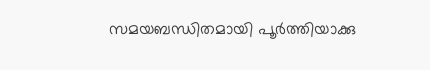സമയബന്ധിതമായി പൂർത്തിയാക്കു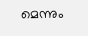മെന്നും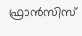ഫ്രാൻസിസ്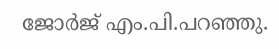ജോർജ് എം.പി.പറഞ്ഞു.